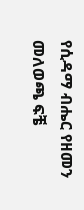የሲዳማ ብሔር የዘመን መለወጫ ፍቼ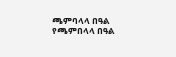ጫምባላላ በዓል የጫምበላላ በዓል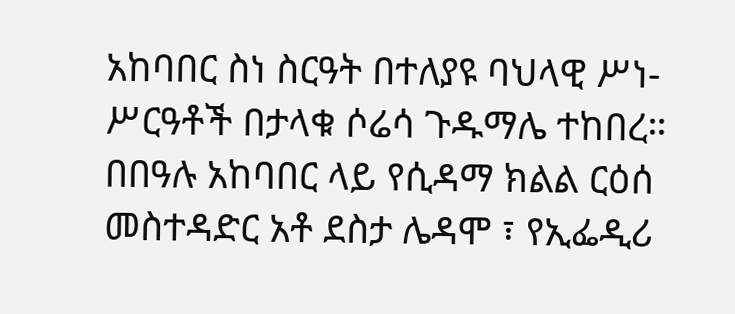አከባበር ስነ ስርዓት በተለያዩ ባህላዊ ሥነ-ሥርዓቶች በታላቁ ሶሬሳ ጉዱማሌ ተከበረ።
በበዓሉ አከባበር ላይ የሲዳማ ክልል ርዕሰ መስተዳድር አቶ ደስታ ሌዳሞ ፣ የኢፌዲሪ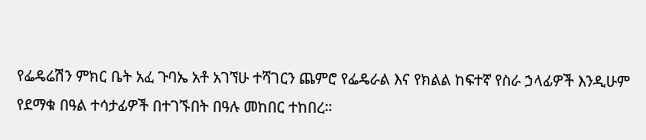የፌዴሬሽን ምክር ቤት አፈ ጉባኤ አቶ አገኘሁ ተሻገርን ጨምሮ የፌዴራል እና የክልል ከፍተኛ የስራ ኃላፊዎች እንዲሁም የደማቁ በዓል ተሳታፊዎች በተገኙበት በዓሉ መከበር ተከበረ።